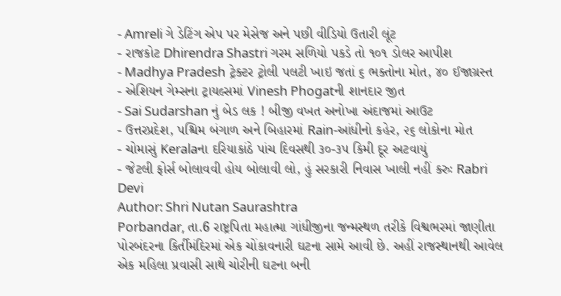- Amreli ગે ડેટિંગ એપ પર મેસેજ અને પછી વીડિયો ઉતારી લૂંટ
- રાજકોટ Dhirendra Shastri ગરમ સળિયો પકડે તો ૧૦૧ ડોલર આપીશ
- Madhya Pradesh ટ્રેક્ટર ટ્રોલી પલટી ખાઇ જતાં ૬ ભક્તોના મોત, ૪૦ ઈજાગ્રસ્ત
- એશિયન ગેમ્સના ટ્રાયલ્સમાં Vinesh Phogatની શાનદાર જીત
- Sai Sudarshan નું બેડ લક ! બીજી વખત અનોખા અંદાજમાં આઉટ
- ઉત્તરપ્રદેશ, પશ્ચિમ બંગાળ અને બિહારમાં Rain-આંધીનો કહેર, ૨૬ લોકોના મોત
- ચોમાસું Keralaના દરિયાકાંઠે પાંચ દિવસથી ૩૦-૩૫ કિમી દૂર અટવાયું
- જેટલી ફોર્સ બોલાવવી હોય બોલાવી લો, હું સરકારી નિવાસ ખાલી નહીં કરુઃ Rabri Devi
Author: Shri Nutan Saurashtra
Porbandar, તા.6 રાષ્ટ્રપિતા મહાત્મા ગાંધીજીના જન્મસ્થળ તરીકે વિશ્વભરમાં જાણીતા પોરબંદરના કિર્તીમંદિરમાં એક ચોંકાવનારી ઘટના સામે આવી છે. અહીં રાજસ્થાનથી આવેલ એક મહિલા પ્રવાસી સાથે ચોરીની ઘટના બની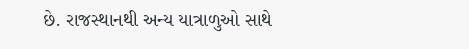છે. રાજસ્થાનથી અન્ય યાત્રાળુઓ સાથે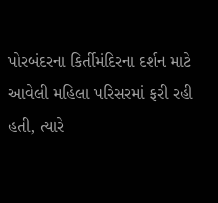પોરબંદરના કિર્તીમંદિરના દર્શન માટે આવેલી મહિલા પરિસરમાં ફરી રહી હતી, ત્યારે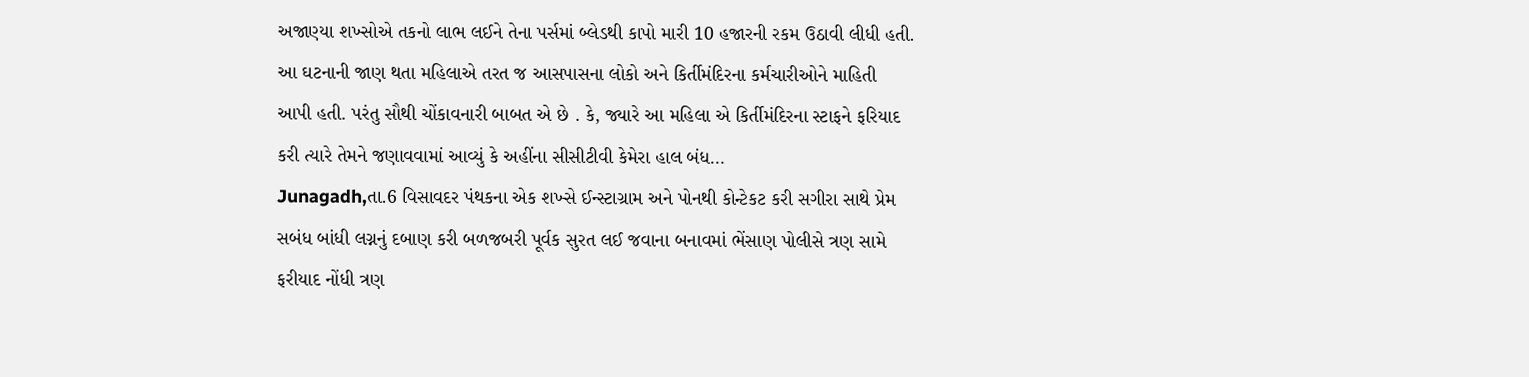અજાણ્યા શખ્સોએ તકનો લાભ લઈને તેના પર્સમાં બ્લેડથી કાપો મારી 10 હજારની રકમ ઉઠાવી લીધી હતી. આ ઘટનાની જાણ થતા મહિલાએ તરત જ આસપાસના લોકો અને કિર્તીમંદિરના કર્મચારીઓને માહિતી આપી હતી. પરંતુ સૌથી ચોંકાવનારી બાબત એ છે . કે, જ્યારે આ મહિલા એ કિર્તીમંદિરના સ્ટાફને ફરિયાદ કરી ત્યારે તેમને જણાવવામાં આવ્યું કે અહીંના સીસીટીવી કેમેરા હાલ બંધ…
Junagadh,તા.6 વિસાવદર પંથકના એક શખ્સે ઈન્સ્ટાગ્રામ અને પોનથી કોન્ટેકટ કરી સગીરા સાથે પ્રેમ સબંધ બાંધી લગ્નનું દબાણ કરી બળજબરી પૂર્વક સુરત લઈ જવાના બનાવમાં ભેંસાણ પોલીસે ત્રણ સામે ફરીયાદ નોંધી ત્રણ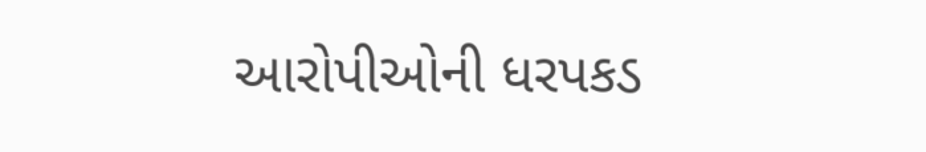આરોપીઓની ધરપકડ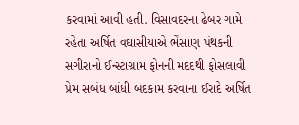કરવામાં આવી હતી. વિસાવદરના ઢેબર ગામે રહેતા અર્ષિત વઘાસીયાએ ભેંસાણ પંથકની સગીરાનો ઈન્સ્ટાગ્રામ ફોનની મદદથી ફોસલાવી પ્રેમ સબંધ બાંધી બદકામ કરવાના ઈરાદે અર્ષિત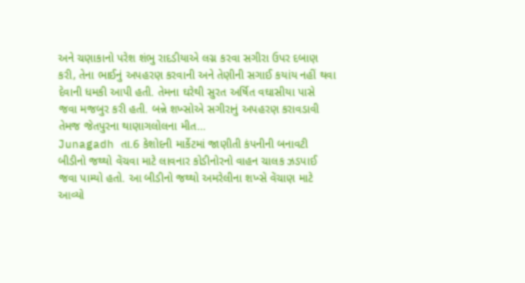અને ચણાકાનો પરેશ શંભુ રાદડીયાએ લગ્ન કરવા સગીરા ઉપર દબાણ કરી, તેના ભાઈનું અપહરણ કરવાની અને તેણીની સગાઈ કયાંય નહીં થવા દેવાની ધમકી આપી હતી. તેમના ઘરેથી સુરત અર્ષિત વઘાસીયા પાસે જવા મજબુર કરી હતી. બન્ને શખ્સોએ સગીરાનું અપહરણ કરાવડાવી તેમજ જેતપુરના થાણાગલોલના મીત…
Junagadh તા.6 કેશોદની માર્કેટમાં જાણીતી કંપનીની બનાવટી બીડીનો જથ્થો વેંચવા માટે લાવનાર કોડીનોરનો વાહન ચાલક ઝડપાઈ જવા પામ્યો હતો. આ બીડીનો જથ્થો અમરેલીના શખ્સે વેંચાણ માટે આવ્યો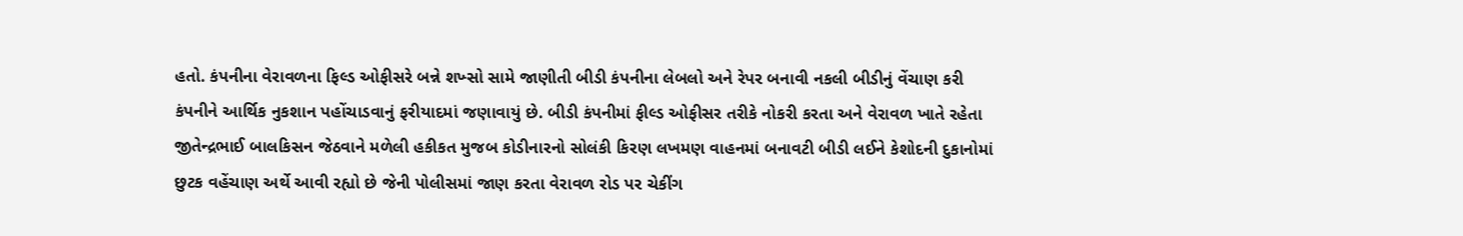હતો. કંપનીના વેરાવળના ફિલ્ડ ઓફીસરે બન્ને શખ્સો સામે જાણીતી બીડી કંપનીના લેબલો અને રેપર બનાવી નકલી બીડીનું વેંચાણ કરી કંપનીને આર્થિક નુકશાન પહોંચાડવાનું ફરીયાદમાં જણાવાયું છે. બીડી કંપનીમાં ફીલ્ડ ઓફીસર તરીકે નોકરી કરતા અને વેરાવળ ખાતે રહેતા જીતેન્દ્રભાઈ બાલકિસન જેઠવાને મળેલી હકીકત મુજબ કોડીનારનો સોલંકી કિરણ લખમણ વાહનમાં બનાવટી બીડી લઈને કેશોદની દુકાનોમાં છુટક વહેંચાણ અર્થે આવી રહ્યો છે જેની પોલીસમાં જાણ કરતા વેરાવળ રોડ પર ચેકીંગ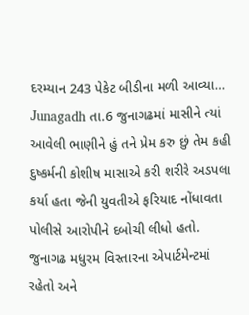દરમ્યાન 243 પેકેટ બીડીના મળી આવ્યા…
Junagadh તા.6 જુનાગઢમાં માસીને ત્યાં આવેલી ભાણીને હું તને પ્રેમ કરુ છું તેમ કહી દુષ્કર્મની કોશીષ માસાએ કરી શરીરે અડપલા કર્યા હતા જેની યુવતીએ ફરિયાદ નોંધાવતા પોલીસે આરોપીને દબોચી લીધો હતો. જુનાગઢ મધુરમ વિસ્તારના એપાર્ટમેન્ટમાં રહેતો અને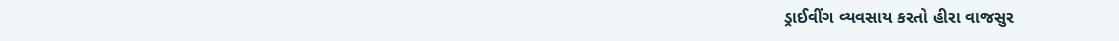ડ્રાઈવીંગ વ્યવસાય કરતો હીરા વાજસુર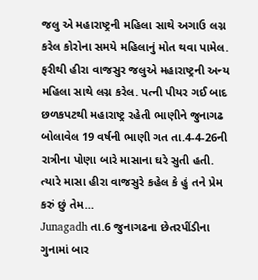જલુ એ મહારાષ્ટ્રની મહિલા સાથે અગાઉ લગ્ન કરેલ કોરોના સમયે મહિલાનું મોત થવા પામેલ. ફરીથી હીરા વાજસુર જલુએ મહારાષ્ટ્રની અન્ય મહિલા સાથે લગ્ન કરેલ. પત્ની પીયર ગઈ બાદ છળકપટથી મહારાષ્ટ્ર રહેતી ભાણીને જુનાગઢ બોલાવેલ 19 વર્ષની ભાણી ગત તા.4-4-26ની રાત્રીના પોણા બારે માસાના ઘરે સુતી હતી. ત્યારે માસા હીરા વાજસુરે કહેલ કે હું તને પ્રેમ કરું છું તેમ…
Junagadh તા.6 જુનાગઢના છેતરપીંડીના ગુનામાં બાર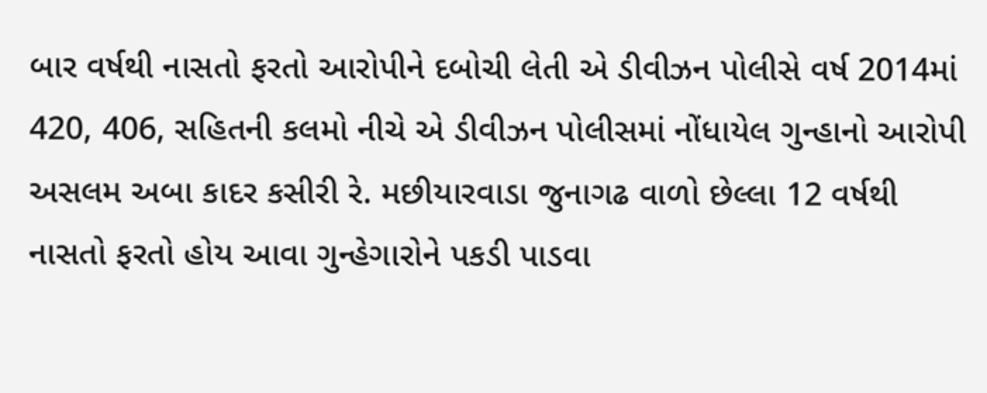બાર વર્ષથી નાસતો ફરતો આરોપીને દબોચી લેતી એ ડીવીઝન પોલીસે વર્ષ 2014માં 420, 406, સહિતની કલમો નીચે એ ડીવીઝન પોલીસમાં નોંધાયેલ ગુન્હાનો આરોપી અસલમ અબા કાદર કસીરી રે. મછીયારવાડા જુનાગઢ વાળો છેલ્લા 12 વર્ષથી નાસતો ફરતો હોય આવા ગુન્હેગારોને પકડી પાડવા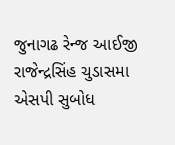જુનાગઢ રેન્જ આઈજી રાજેન્દ્રસિંહ ચુડાસમા એસપી સુબોધ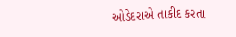ઓડેદરાએ તાકીદ કરતા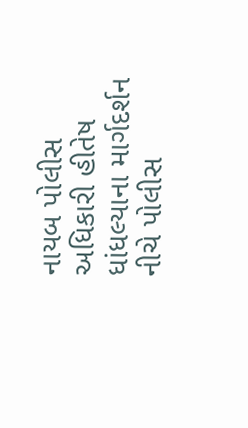નાયબ પોલીસ અધિકારી હીતેષ ધાંધલ્યાના માર્ગદર્શન નીચે પોલીસ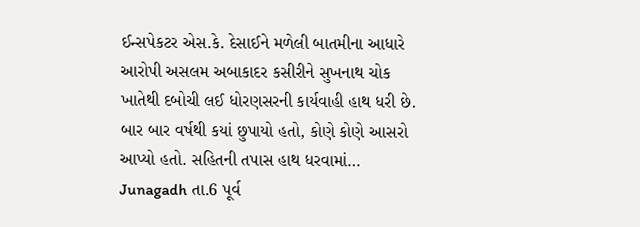ઈન્સપેકટર એસ.કે. દેસાઈને મળેલી બાતમીના આધારે આરોપી અસલમ અબાકાદર કસીરીને સુખનાથ ચોક ખાતેથી દબોચી લઈ ધોરણસરની કાર્યવાહી હાથ ધરી છે. બાર બાર વર્ષથી કયાં છુપાયો હતો, કોણે કોણે આસરો આપ્યો હતો. સહિતની તપાસ હાથ ધરવામાં…
Junagadh તા.6 પૂર્વ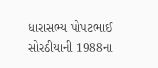ધારાસભ્ય પોપટભાઈ સોરઠીયાની 1988ના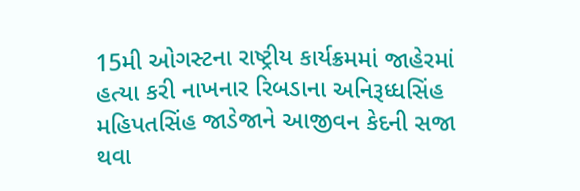15મી ઓગસ્ટના રાષ્ટ્રીય કાર્યક્રમમાં જાહેરમાં હત્યા કરી નાખનાર રિબડાના અનિરૂધ્ધસિંહ મહિપતસિંહ જાડેજાને આજીવન કેદની સજા થવા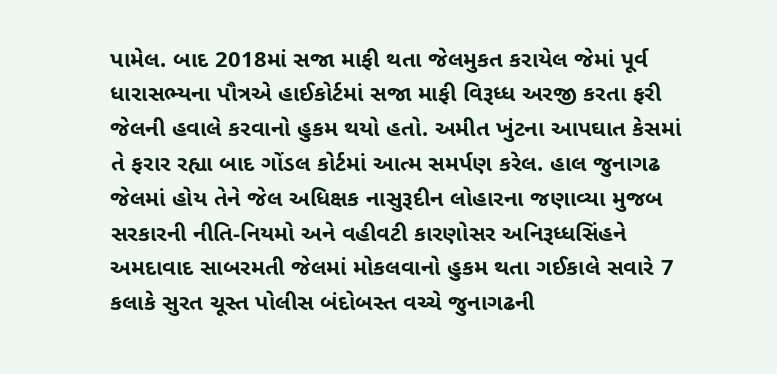પામેલ. બાદ 2018માં સજા માફી થતા જેલમુકત કરાયેલ જેમાં પૂર્વ ધારાસભ્યના પૌત્રએ હાઈકોર્ટમાં સજા માફી વિરૂધ્ધ અરજી કરતા ફરી જેલની હવાલે કરવાનો હુકમ થયો હતો. અમીત ખુંટના આપઘાત કેસમાં તે ફરાર રહ્યા બાદ ગોંડલ કોર્ટમાં આત્મ સમર્પણ કરેલ. હાલ જુનાગઢ જેલમાં હોય તેને જેલ અધિક્ષક નાસુરૂદીન લોહારના જણાવ્યા મુજબ સરકારની નીતિ-નિયમો અને વહીવટી કારણોસર અનિરૂધ્ધસિંહને અમદાવાદ સાબરમતી જેલમાં મોકલવાનો હુકમ થતા ગઈકાલે સવારે 7 કલાકે સુરત ચૂસ્ત પોલીસ બંદોબસ્ત વચ્ચે જુનાગઢની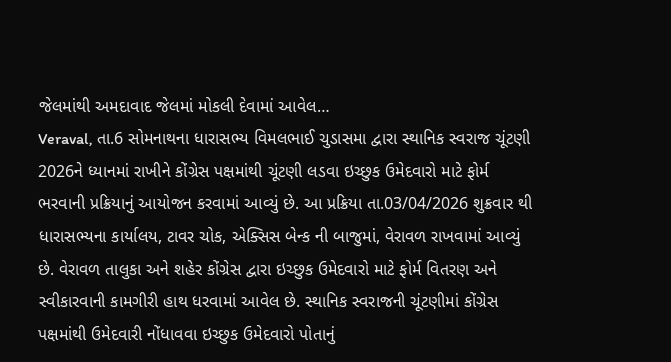જેલમાંથી અમદાવાદ જેલમાં મોકલી દેવામાં આવેલ…
Veraval, તા.6 સોમનાથના ધારાસભ્ય વિમલભાઈ ચુડાસમા દ્વારા સ્થાનિક સ્વરાજ ચૂંટણી 2026ને ધ્યાનમાં રાખીને કોંગ્રેસ પક્ષમાંથી ચૂંટણી લડવા ઇચ્છુક ઉમેદવારો માટે ફોર્મ ભરવાની પ્રક્રિયાનું આયોજન કરવામાં આવ્યું છે. આ પ્રક્રિયા તા.03/04/2026 શુક્રવાર થી ધારાસભ્યના કાર્યાલય, ટાવર ચોક, એક્સિસ બેન્ક ની બાજુમાં, વેરાવળ રાખવામાં આવ્યું છે. વેરાવળ તાલુકા અને શહેર કોંગ્રેસ દ્વારા ઇચ્છુક ઉમેદવારો માટે ફોર્મ વિતરણ અને સ્વીકારવાની કામગીરી હાથ ધરવામાં આવેલ છે. સ્થાનિક સ્વરાજની ચૂંટણીમાં કોંગ્રેસ પક્ષમાંથી ઉમેદવારી નોંધાવવા ઇચ્છુક ઉમેદવારો પોતાનું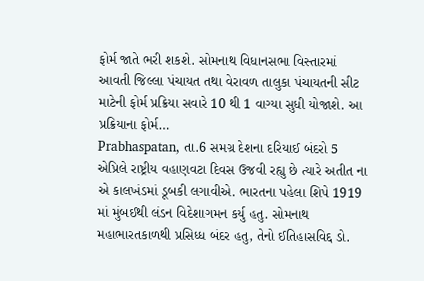ફોર્મ જાતે ભરી શકશે. સોમનાથ વિધાનસભા વિસ્તારમાં આવતી જિલ્લા પંચાયત તથા વેરાવળ તાલુકા પંચાયતની સીટ માટેની ફોર્મ પ્રક્રિયા સવારે 10 થી 1 વાગ્યા સુધી યોજાશે. આ પ્રક્રિયાના ફોર્મ…
Prabhaspatan, તા.6 સમગ્ર દેશના દરિયાઈ બંદરો 5 એપ્રિલે રાષ્ટ્રીય વહાણવટા દિવસ ઉજવી રહ્યુ છે ત્યારે અતીત ના એ કાલખંડમાં ડૂબકી લગાવીએ. ભારતના પહેલા શિપે 1919 માં મુંબઈથી લંડન વિદેશાગમન કર્યુ હતુ. સોમનાથ મહાભારતકાળથી પ્રસિધ્ધ બંદર હતુ, તેનો ઈતિહાસવિદ્દ ડો.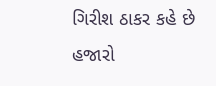ગિરીશ ઠાકર કહે છે હજારો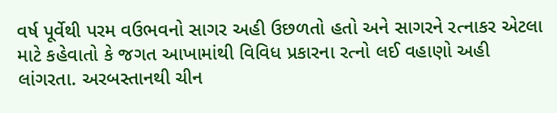વર્ષ પૂર્વેથી પરમ વઉભવનો સાગર અહી ઉછળતો હતો અને સાગરને રત્નાકર એટલા માટે કહેવાતો કે જગત આખામાંથી વિવિધ પ્રકારના રત્નો લઈ વહાણો અહી લાંગરતા. અરબસ્તાનથી ચીન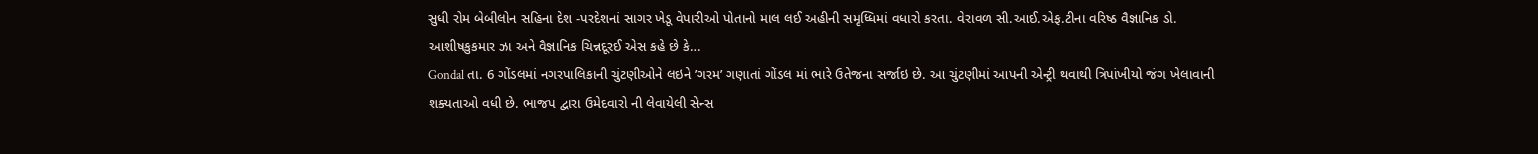સુધી રોમ બેબીલોન સહિના દેશ -પરદેશનાં સાગર ખેડૂ વેપારીઓ પોતાનો માલ લઈ અહીની સમૃધ્ધિમાં વધારો કરતા. વેરાવળ સી.આઈ.એફ.ટીના વરિષ્ઠ વૈજ્ઞાનિક ડો. આશીષકુકમાર ઝા અને વૈજ્ઞાનિક ચિન્નદૂરઈ એસ કહે છે કે…
Gondal તા. 6 ગોંડલમાં નગરપાલિકાની ચુંટણીઓને લઇને ’ગરમ’ ગણાતાં ગોંડલ માં ભારે ઉતેજના સર્જાઇ છે. આ ચુંટણીમાં આપની એન્ટ્રી થવાથી ત્રિપાંખીયો જંગ ખેલાવાની શક્યતાઓ વધી છે. ભાજપ દ્વારા ઉમેદવારો ની લેવાયેલી સેન્સ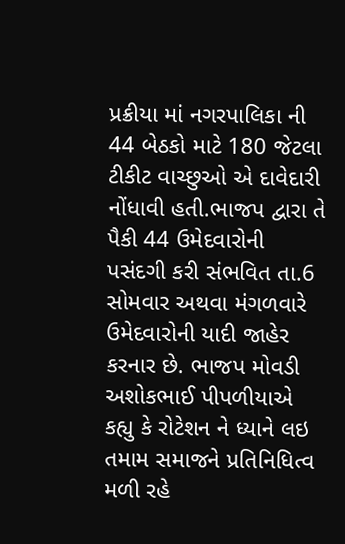પ્રક્રીયા માં નગરપાલિકા ની 44 બેઠકો માટે 180 જેટલા ટીકીટ વાચ્છુઓ એ દાવેદારી નોંધાવી હતી.ભાજપ દ્વારા તે પૈકી 44 ઉમેદવારોની પસંદગી કરી સંભવિત તા.6 સોમવાર અથવા મંગળવારે ઉમેદવારોની યાદી જાહેર કરનાર છે. ભાજપ મોવડી અશોકભાઈ પીપળીયાએ કહ્યુ કે રોટેશન ને ધ્યાને લઇ તમામ સમાજને પ્રતિનિધિત્વ મળી રહે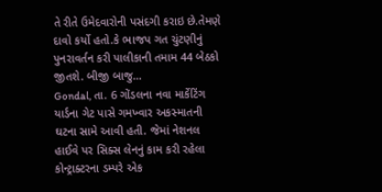તે રીતે ઉમેદવારોની પસંદગી કરાઇ છે.તેમણે દાવો કર્યો હતો.કે ભાજપ ગત ચુંટણીનું પુનરાવર્તન કરી પાલીકાની તમામ 44 બેઠકો જીતશે. બીજી બાજુ…
Gondal, તા. 6 ગોંડલના નવા માર્કેટિંગ યાર્ડના ગેટ પાસે ગમખ્વાર અકસ્માતની ઘટના સામે આવી હતી. જેમાં નેશનલ હાઈવે પર સિક્સ લેનનું કામ કરી રહેલા કોન્ટ્રાક્ટરના ડમ્પરે એક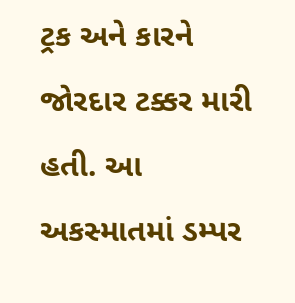ટ્રક અને કારને જોરદાર ટક્કર મારી હતી. આ અકસ્માતમાં ડમ્પર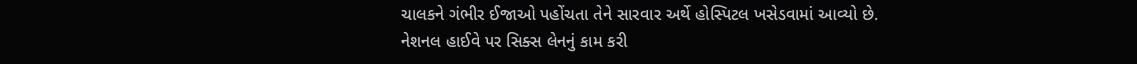ચાલકને ગંભીર ઈજાઓ પહોંચતા તેને સારવાર અર્થે હોસ્પિટલ ખસેડવામાં આવ્યો છે. નેશનલ હાઈવે પર સિક્સ લેનનું કામ કરી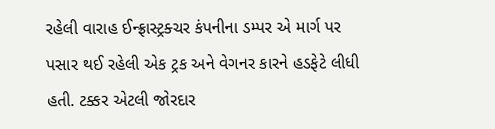રહેલી વારાહ ઈન્ફ્રાસ્ટ્રક્ચર કંપનીના ડમ્પર એ માર્ગ પર પસાર થઈ રહેલી એક ટ્રક અને વેગનર કારને હડફેટે લીધી હતી. ટક્કર એટલી જોરદાર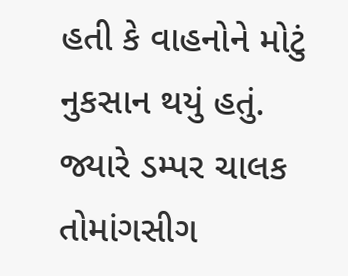હતી કે વાહનોને મોટું નુકસાન થયું હતું. જ્યારે ડમ્પર ચાલક તોમાંગસીગ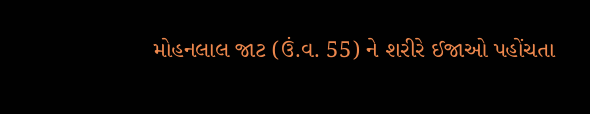મોહનલાલ જાટ (ઉં.વ. 55) ને શરીરે ઈજાઓ પહોંચતા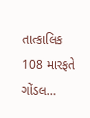તાત્કાલિક 108 મારફતે ગોંડલ…